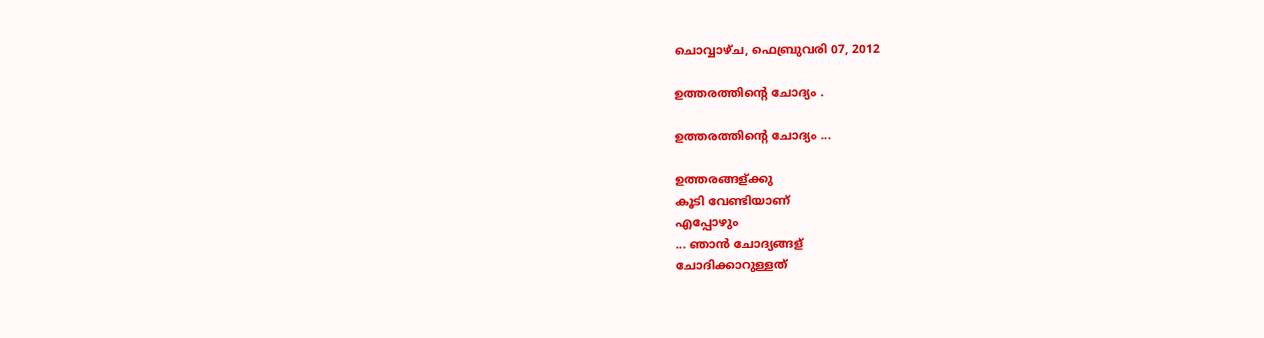ചൊവ്വാഴ്ച, ഫെബ്രുവരി 07, 2012

ഉത്തരത്തിന്റെ ചോദ്യം .

ഉത്തരത്തിന്റെ ചോദ്യം ...

ഉത്തരങ്ങള്ക്കു
കൂടി വേണ്ടിയാണ്
എപ്പോഴും
... ഞാന്‍ ചോദ്യങ്ങള്
ചോദിക്കാറുള്ളത്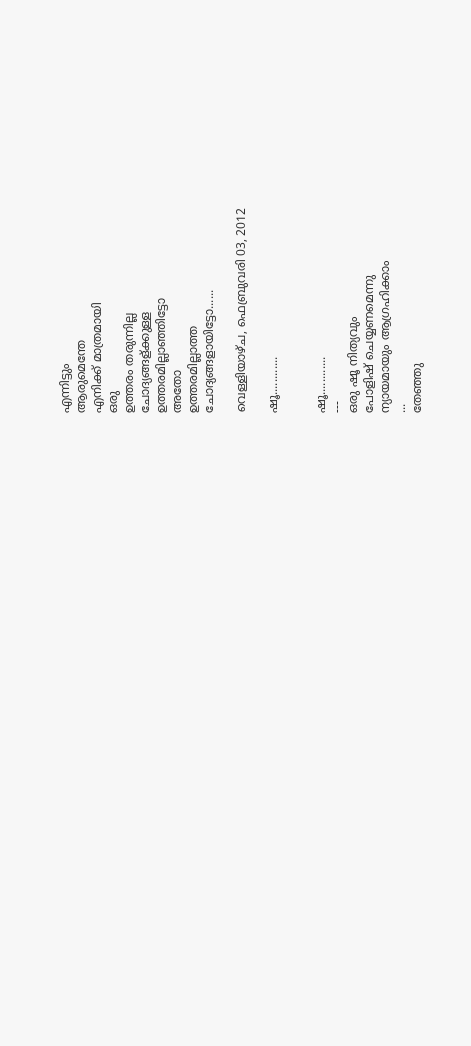എന്നിട്ടും
ആരുമെന്തേ
എനിക്ക് മാത്രമായി
ഒരു
ഉത്തരം തരുന്നില്ല
ചോദ്യങ്ങള്ക്കുള്ള
ഉത്തരമില്ലാഞ്ഞിട്ടോ
അതോ
ഉത്തരമില്ലാത്ത
ചോദ്യങ്ങളായിട്ടോ......

വെള്ളിയാഴ്‌ച, ഫെബ്രുവരി 03, 2012

ഷൂ............


ഷൂ............
---
ഒരു ഷൂ നിത്യവും
പോളിഷ് ചെയ്യണമെന്നു
ന്യായമായും ആഗ്രഹിക്കാം
...
തേഞ്ഞു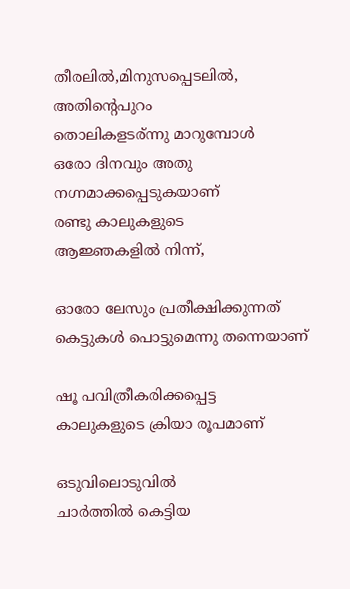തീരലില്‍,മിനുസപ്പെടലില്‍,
അതിന്റെപുറം
തൊലികളടര്ന്നു മാറുമ്പോള്‍
ഒരോ ദിനവും അതു
നഗ്നമാക്കപ്പെടുകയാണ്
രണ്ടു കാലുകളുടെ
ആജ്ഞകളില്‍ നിന്ന്,

ഓരോ ലേസും പ്രതീക്ഷിക്കുന്നത്
കെട്ടുകള്‍ പൊട്ടുമെന്നു തന്നെയാണ്

ഷൂ പവിത്രീകരിക്കപ്പെട്ട
കാലുകളുടെ ക്രിയാ രൂപമാണ്

ഒടുവിലൊടുവില്‍
ചാര്‍ത്തില്‍ കെട്ടിയ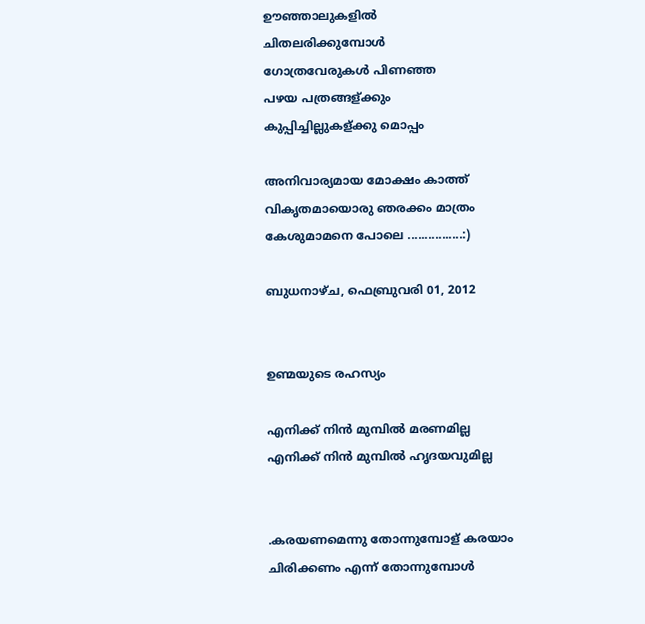ഊഞ്ഞാലുകളില്‍
ചിതലരിക്കുമ്പോള്‍
ഗോത്രവേരുകള്‍ പിണഞ്ഞ
പഴയ പത്രങ്ങള്ക്കും
കുപ്പിച്ചില്ലുകള്ക്കു മൊപ്പം

അനിവാര്യമായ മോക്ഷം കാത്ത്
വികൃതമായൊരു ഞരക്കം മാത്രം
കേശുമാമനെ പോലെ ................:)

ബുധനാഴ്‌ച, ഫെബ്രുവരി 01, 2012


ഉണ്മയുടെ രഹസ്യം

എനിക്ക് നിന്‍ മുമ്പില്‍ മരണമില്ല
എനിക്ക് നിന്‍ മുമ്പില്‍ ഹൃദയവുമില്ല


.കരയണമെന്നു തോന്നുമ്പോള് കരയാം
ചിരിക്കണം എന്ന് തോന്നുമ്പോള്‍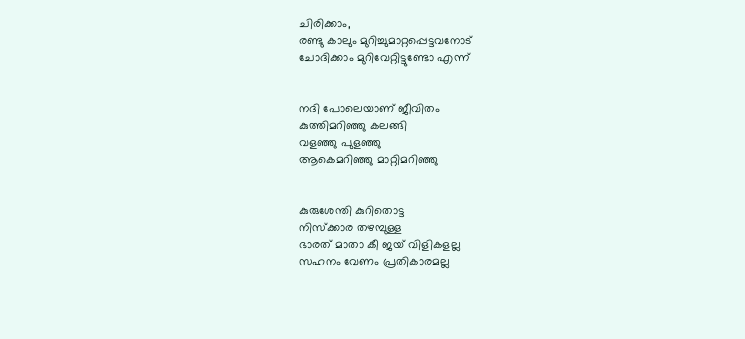ചിരിക്കാം,
രണ്ടു കാലും മുറിച്ചുമാറ്റപ്പെട്ടവനോട്
ചോദിക്കാം മുറിവേറ്റിട്ടുണ്ടോ എന്ന്


നദി പോലെയാണ് ജീവിതം
കുത്തിമറിഞ്ഞു കലങ്ങി
വളഞ്ഞു പുളഞ്ഞു
ആകെമറിഞ്ഞു മാറ്റിമറിഞ്ഞു


കുരുശേന്തി കുറിതൊട്ട
നിസ്ക്കാര തഴമ്പുള്ള
ഭാരത് മാതാ കീ ജയ് വിളികളല്ല
സഹനം വേണം പ്രതികാരമല്ല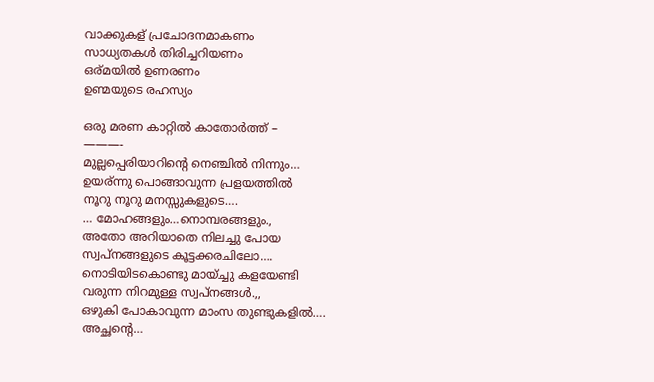വാക്കുകള് പ്രചോദനമാകണം
സാധ്യതകള്‍ തിരിച്ചറിയണം
ഒര്മയില്‍ ഉണരണം
ഉണ്മയുടെ രഹസ്യം

ഒരു മരണ കാറ്റില്‍ കാതോര്‍ത്ത് –
———-
മുല്ലപ്പെരിയാറിന്റെ നെഞ്ചില്‍ നിന്നും…
ഉയര്ന്നു പൊങ്ങാവുന്ന പ്രളയത്തില്‍
നൂറു നൂറു മനസ്സുകളുടെ….
… മോഹങ്ങളും…നൊമ്പരങ്ങളും.,
അതോ അറിയാതെ നിലച്ചു പോയ
സ്വപ്നങ്ങളുടെ കൂട്ടക്കരചിലോ….
നൊടിയിടകൊണ്ടു മായ്ച്ചു കളയേണ്ടി
വരുന്ന നിറമുള്ള സ്വപ്‌നങ്ങള്‍.,,
ഒഴുകി പോകാവുന്ന മാംസ തുണ്ടുകളില്‍….
അച്ഛന്റെ…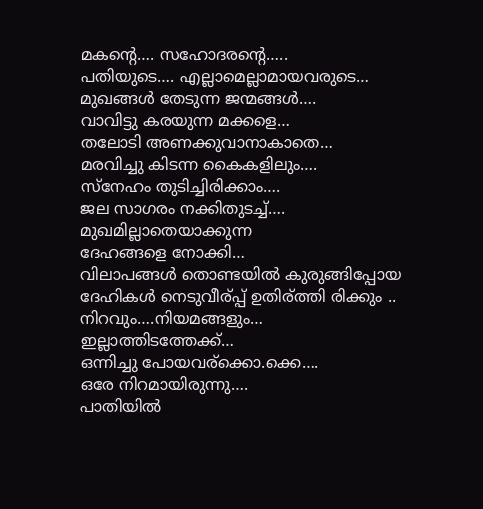മകന്റെ…. സഹോദരന്റെ…..
പതിയുടെ…. എല്ലാമെല്ലാമായവരുടെ…
മുഖങ്ങള്‍ തേടുന്ന ജന്മങ്ങള്‍….
വാവിട്ടു കരയുന്ന മക്കളെ…
തലോടി അണക്കുവാനാകാതെ…
മരവിച്ചു കിടന്ന കൈകളിലും….
സ്നേഹം തുടിച്ചിരിക്കാം….
ജല സാഗരം നക്കിതുടച്ച്….
മുഖമില്ലാതെയാക്കുന്ന
ദേഹങ്ങളെ നോക്കി…
വിലാപങ്ങള്‍ തൊണ്ടയില്‍ കുരുങ്ങിപ്പോയ
ദേഹികള്‍ നെടുവീര്പ്പ് ഉതിര്ത്തി രിക്കും ..
നിറവും….നിയമങ്ങളും…
ഇല്ലാത്തിടത്തേക്ക്…
ഒന്നിച്ചു പോയവര്ക്കൊ.ക്കെ….
ഒരേ നിറമായിരുന്നു….
പാതിയില്‍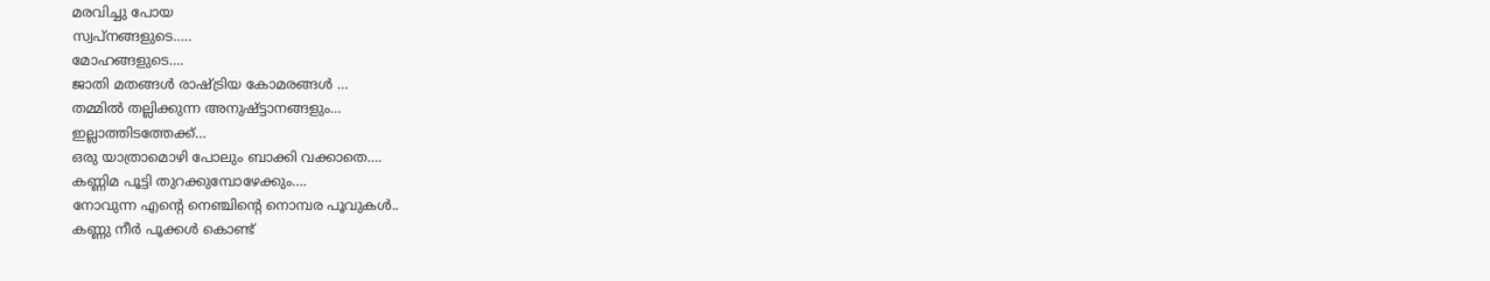മരവിച്ചു പോയ
സ്വപ്നങ്ങളുടെ…..
മോഹങ്ങളുടെ….
ജാതി മതങ്ങള്‍ രാഷ്ട്രിയ കോമരങ്ങള്‍ …
തമ്മില്‍ തല്ലിക്കുന്ന അനുഷ്ട്ടാനങ്ങളും…
ഇല്ലാത്തിടത്തേക്ക്…
ഒരു യാത്രാമൊഴി പോലും ബാക്കി വക്കാതെ….
കണ്ണിമ പൂട്ടി തുറക്കുമ്പോഴേക്കും….
നോവുന്ന എന്റെ നെഞ്ചിന്റെ നൊമ്പര പൂവുകള്‍..
കണ്ണു നീര്‍ പൂക്കള്‍ കൊണ്ട്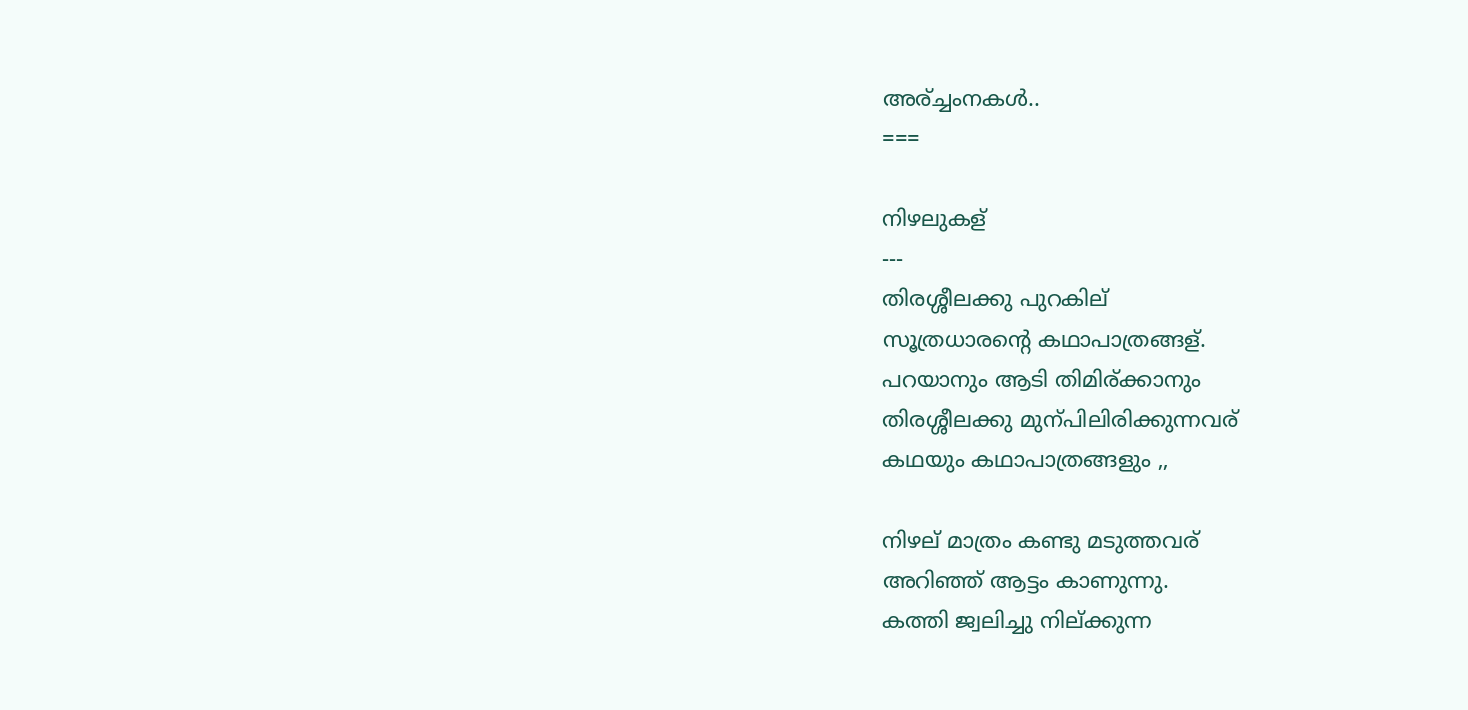അര്ച്ചംനകള്‍..
===

നിഴലുകള്
---
തിരശ്ശീലക്കു പുറകില്
സൂത്രധാരന്റെ കഥാപാത്രങ്ങള്.
പറയാനും ആടി തിമിര്ക്കാനും
തിരശ്ശീലക്കു മുന്പിലിരിക്കുന്നവര്
കഥയും കഥാപാത്രങ്ങളും ,,

നിഴല് മാത്രം കണ്ടു മടുത്തവര്
അറിഞ്ഞ് ആട്ടം കാണുന്നു.
കത്തി ജ്വലിച്ചു നില്ക്കുന്ന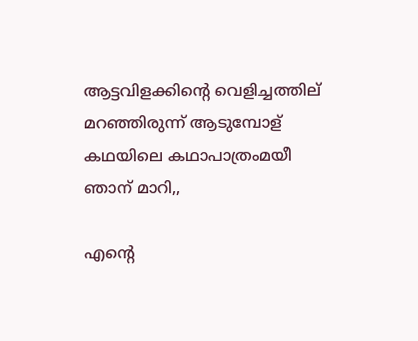ആട്ടവിളക്കിന്റെ വെളിച്ചത്തില്
മറഞ്ഞിരുന്ന് ആടുമ്പോള്
കഥയിലെ കഥാപാത്രംമയീ ഞാന് മാറി,,

എന്റെ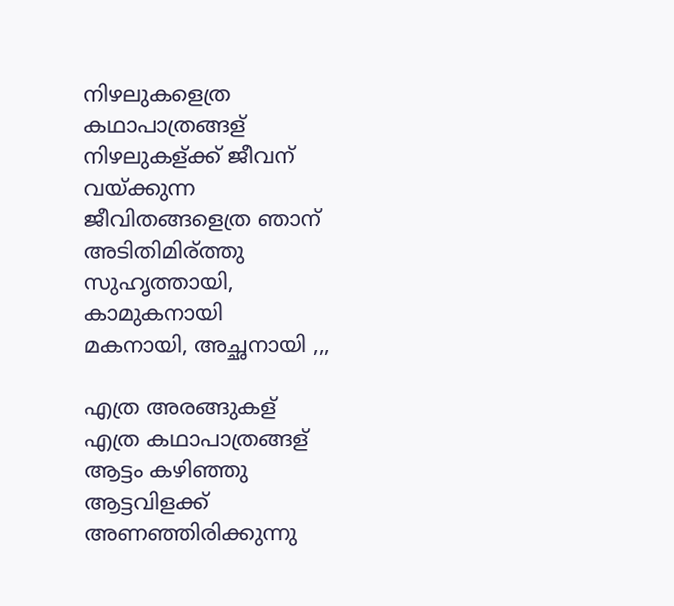നിഴലുകളെത്ര കഥാപാത്രങ്ങള്
നിഴലുകള്ക്ക് ജീവന് വയ്ക്കുന്ന
ജീവിതങ്ങളെത്ര ഞാന് അടിതിമിര്ത്തു
സുഹൃത്തായി, കാമുകനായി
മകനായി, അച്ഛനായി ,,,

എത്ര അരങ്ങുകള്
എത്ര കഥാപാത്രങ്ങള്
ആട്ടം കഴിഞ്ഞു
ആട്ടവിളക്ക് അണഞ്ഞിരിക്കുന്നു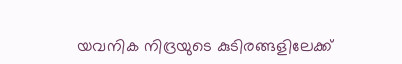യവനിക നിദ്രയുടെ കുടിരങ്ങളിലേക്ക്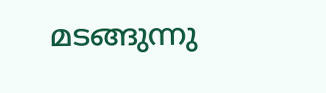മടങ്ങുന്നു